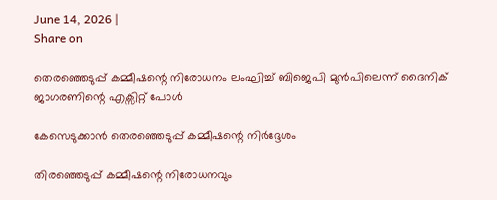June 14, 2026 |
Share on

തെരഞ്ഞെടുപ്പ് കമ്മീഷന്റെ നിരോധനം ലംഘിച്ച് ബിജെപി മുന്‍പിലെന്ന് ദൈനിക് ജാഗരണിന്റെ എക്സിറ്റ് പോള്‍

കേസെടുക്കാന്‍ തെരഞ്ഞെടുപ്പ് കമ്മീഷന്റെ നിര്‍ദ്ദേശം

തിരഞ്ഞെടുപ്പ് കമ്മീഷന്റെ നിരോധനവും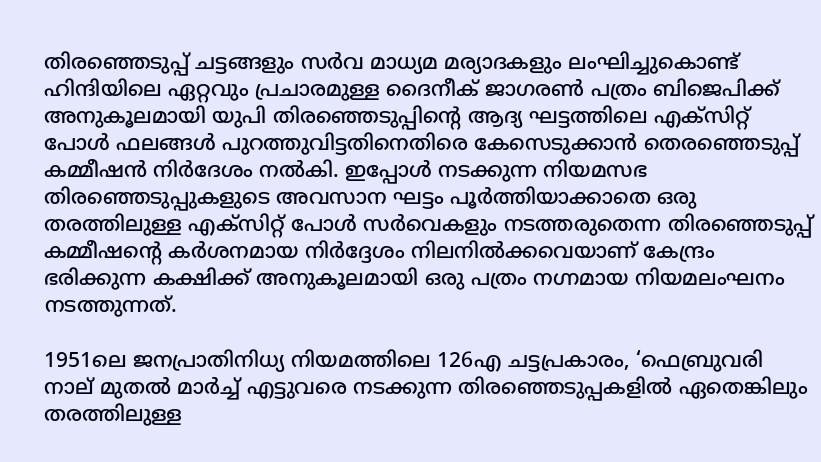തിരഞ്ഞെടുപ്പ് ചട്ടങ്ങളും സര്‍വ മാധ്യമ മര്യാദകളും ലംഘിച്ചുകൊണ്ട് ഹിന്ദിയിലെ ഏറ്റവും പ്രചാരമുള്ള ദൈനീക് ജാഗരണ്‍ പത്രം ബിജെപിക്ക് അനുകൂലമായി യുപി തിരഞ്ഞെടുപ്പിന്റെ ആദ്യ ഘട്ടത്തിലെ എക്‌സിറ്റ് പോള്‍ ഫലങ്ങള്‍ പുറത്തുവിട്ടതിനെതിരെ കേസെടുക്കാന്‍ തെരഞ്ഞെടുപ്പ് കമ്മീഷന്‍ നിര്‍ദേശം നല്‍കി. ഇപ്പോള്‍ നടക്കുന്ന നിയമസഭ തിരഞ്ഞെടുപ്പുകളുടെ അവസാന ഘട്ടം പൂര്‍ത്തിയാക്കാതെ ഒരു തരത്തിലുള്ള എക്‌സിറ്റ് പോള്‍ സര്‍വെകളും നടത്തരുതെന്ന തിരഞ്ഞെടുപ്പ് കമ്മീഷന്റെ കര്‍ശനമായ നിര്‍ദ്ദേശം നിലനില്‍ക്കവെയാണ് കേന്ദ്രം ഭരിക്കുന്ന കക്ഷിക്ക് അനുകൂലമായി ഒരു പത്രം നഗ്നമായ നിയമലംഘനം നടത്തുന്നത്.

1951ലെ ജനപ്രാതിനിധ്യ നിയമത്തിലെ 126എ ചട്ടപ്രകാരം, ‘ഫെബ്രുവരി നാല് മുതല്‍ മാര്‍ച്ച് എട്ടുവരെ നടക്കുന്ന തിരഞ്ഞെടുപ്പകളില്‍ ഏതെങ്കിലും തരത്തിലുള്ള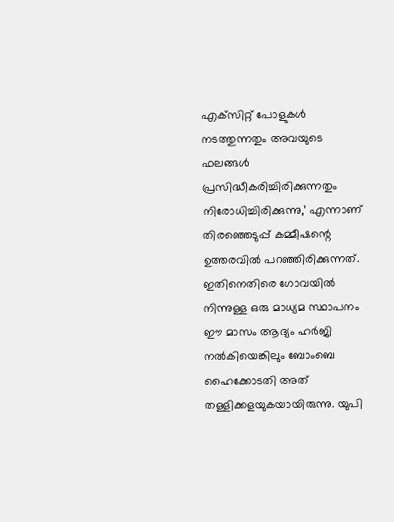എക്‌സിറ്റ് പോളുകള്‍ നടത്തുന്നതും അവയുടെ ഫലങ്ങള്‍ പ്രസിദ്ധീകരിച്ചിരിക്കുന്നതും നിരോധിച്ചിരിക്കുന്നു,’ എന്നാണ് തിരഞ്ഞെടുപ്പ് കമ്മീഷന്റെ ഉത്തരവില്‍ പറഞ്ഞിരിക്കുന്നത്. ഇതിനെതിരെ ഗോവയില്‍ നിന്നുള്ള ഒരു മാധ്യമ സ്ഥാപനം ഈ മാസം ആദ്യം ഹര്‍ജി നല്‍കിയെങ്കിലും ബോംബെ ഹൈക്കോടതി അത് തള്ളിക്കളയുകയായിരുന്നു. യുപി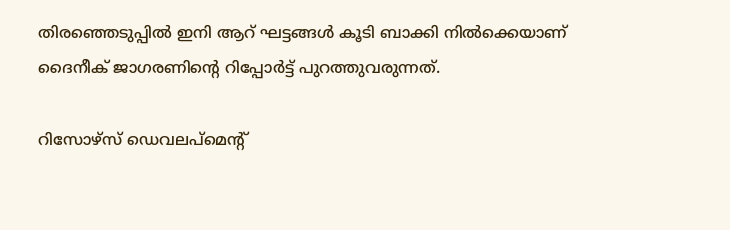തിരഞ്ഞെടുപ്പില്‍ ഇനി ആറ് ഘട്ടങ്ങള്‍ കൂടി ബാക്കി നില്‍ക്കെയാണ് ദൈനീക് ജാഗരണിന്റെ റിപ്പോര്‍ട്ട് പുറത്തുവരുന്നത്.

റിസോഴ്‌സ് ഡെവലപ്‌മെന്റ്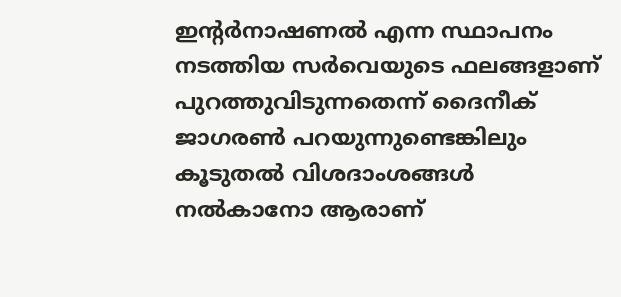ഇന്റര്‍നാഷണല്‍ എന്ന സ്ഥാപനം നടത്തിയ സര്‍വെയുടെ ഫലങ്ങളാണ് പുറത്തുവിടുന്നതെന്ന് ദൈനീക് ജാഗരണ്‍ പറയുന്നുണ്ടെങ്കിലും കൂടുതല്‍ വിശദാംശങ്ങള്‍ നല്‍കാനോ ആരാണ്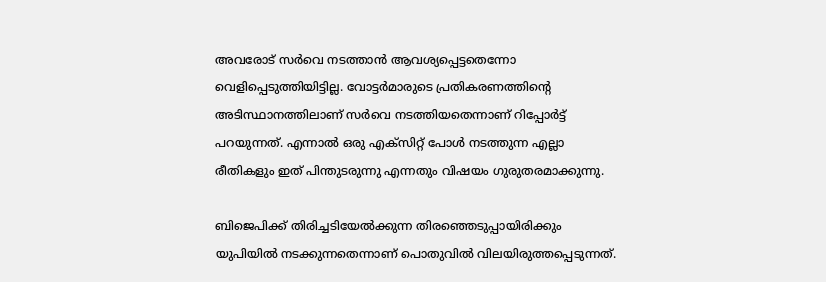അവരോട് സര്‍വെ നടത്താന്‍ ആവശ്യപ്പെട്ടതെന്നോ വെളിപ്പെടുത്തിയിട്ടില്ല. വോട്ടര്‍മാരുടെ പ്രതികരണത്തിന്റെ അടിസ്ഥാനത്തിലാണ് സര്‍വെ നടത്തിയതെന്നാണ് റിപ്പോര്‍ട്ട് പറയുന്നത്. എന്നാല്‍ ഒരു എക്‌സിറ്റ് പോള്‍ നടത്തുന്ന എല്ലാ രീതികളും ഇത് പിന്തുടരുന്നു എന്നതും വിഷയം ഗുരുതരമാക്കുന്നു.

ബിജെപിക്ക് തിരിച്ചടിയേല്‍ക്കുന്ന തിരഞ്ഞെടുപ്പായിരിക്കും യുപിയില്‍ നടക്കുന്നതെന്നാണ് പൊതുവില്‍ വിലയിരുത്തപ്പെടുന്നത്.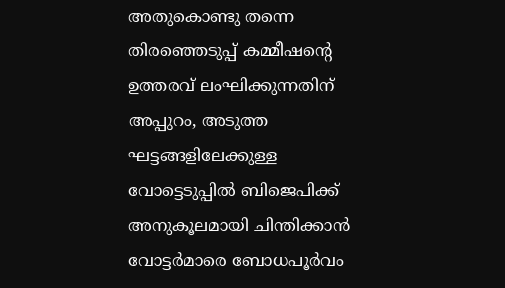അതുകൊണ്ടു തന്നെ തിരഞ്ഞെടുപ്പ് കമ്മീഷന്റെ ഉത്തരവ് ലംഘിക്കുന്നതിന് അപ്പുറം, അടുത്ത ഘട്ടങ്ങളിലേക്കുള്ള വോട്ടെടുപ്പില്‍ ബിജെപിക്ക് അനുകൂലമായി ചിന്തിക്കാന്‍ വോട്ടര്‍മാരെ ബോധപൂര്‍വം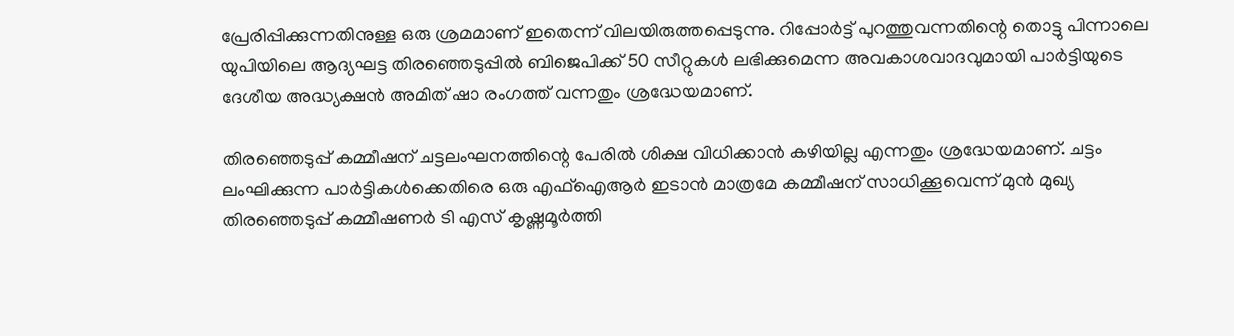പ്രേരിപ്പിക്കുന്നതിനുള്ള ഒരു ശ്രമമാണ് ഇതെന്ന് വിലയിരുത്തപ്പെടുന്നു. റിപ്പോര്‍ട്ട് പുറത്തുവന്നതിന്റെ തൊട്ടു പിന്നാലെ യുപിയിലെ ആദ്യഘട്ട തിരഞ്ഞെടുപ്പില്‍ ബിജെപിക്ക് 50 സീറ്റുകള്‍ ലഭിക്കുമെന്ന അവകാശവാദവുമായി പാര്‍ട്ടിയുടെ ദേശീയ അദ്ധ്യക്ഷന്‍ അമിത് ഷാ രംഗത്ത് വന്നതും ശ്രദ്ധേയമാണ്.

തിരഞ്ഞെടുപ്പ് കമ്മീഷന് ചട്ടലംഘനത്തിന്റെ പേരില്‍ ശിക്ഷ വിധിക്കാന്‍ കഴിയില്ല എന്നതും ശ്രദ്ധേയമാണ്. ചട്ടം ലംഘിക്കുന്ന പാര്‍ട്ടികള്‍ക്കെതിരെ ഒരു എഫ്‌ഐആര്‍ ഇടാന്‍ മാത്രമേ കമ്മീഷന് സാധിക്കൂവെന്ന് മുന്‍ മുഖ്യ തിരഞ്ഞെടുപ്പ് കമ്മീഷണര്‍ ടി എസ് കൃഷ്ണമൂര്‍ത്തി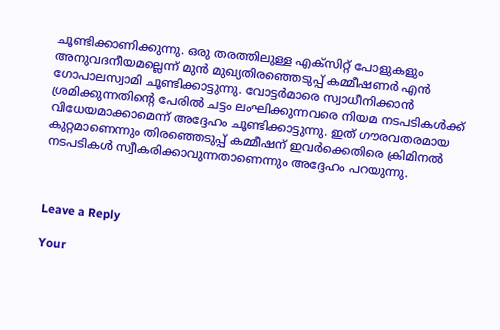ചൂണ്ടിക്കാണിക്കുന്നു. ഒരു തരത്തിലുള്ള എക്‌സിറ്റ് പോളുകളും അനുവദനീയമല്ലെന്ന് മുന്‍ മുഖ്യതിരഞ്ഞെടുപ്പ് കമ്മീഷണര്‍ എന്‍ ഗോപാലസ്വാമി ചൂണ്ടിക്കാട്ടുന്നു. വോട്ടര്‍മാരെ സ്വാധീനിക്കാന്‍ ശ്രമിക്കുന്നതിന്റെ പേരില്‍ ചട്ടം ലംഘിക്കുന്നവരെ നിയമ നടപടികള്‍ക്ക് വിധേയമാക്കാമെന്ന് അദ്ദേഹം ചൂണ്ടിക്കാട്ടുന്നു. ഇത് ഗൗരവതരമായ കുറ്റമാണെന്നും തിരഞ്ഞെടുപ്പ് കമ്മീഷന് ഇവര്‍ക്കെതിരെ ക്രിമിനല്‍ നടപടികള്‍ സ്വീകരിക്കാവുന്നതാണെന്നും അദ്ദേഹം പറയുന്നു.



Leave a Reply

Your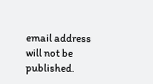email address will not be published.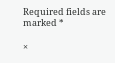Required fields are marked *

×